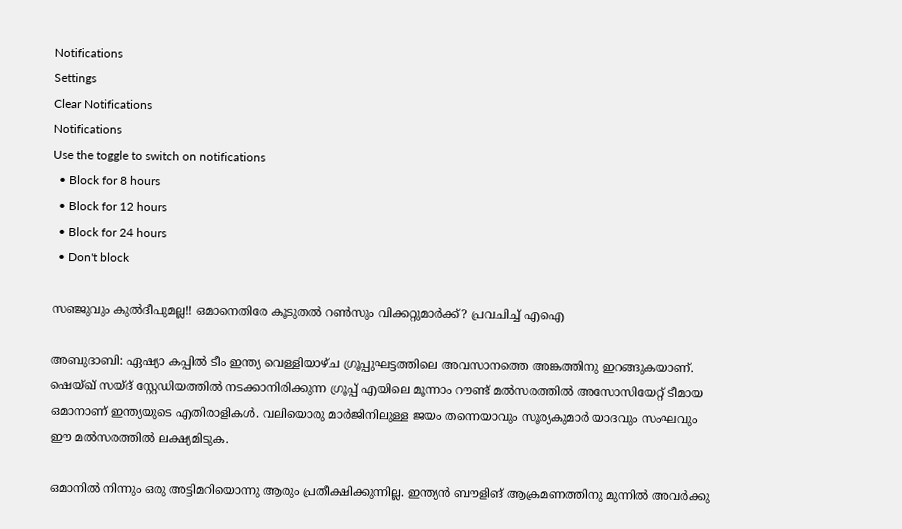Notifications
Settings
Clear Notifications
Notifications
Use the toggle to switch on notifications
  • Block for 8 hours
  • Block for 12 hours
  • Block for 24 hours
  • Don't block

സഞ്ജുവും കുല്‍ദീപുമല്ല!! ഒമാനെതിരേ കൂടുതല്‍ റണ്‍സും വിക്കറ്റുമാര്‍ക്ക്? പ്രവചിച്ച് എഐ

അബുദാബി: ഏഷ്യാ കപ്പില്‍ ടീം ഇന്ത്യ വെള്ളിയാഴ്ച ഗ്രൂപ്പുഘട്ടത്തിലെ അവസാനത്തെ അങ്കത്തിനു ഇറങ്ങുകയാണ്. ഷെയ്ഖ് സയ്ദ് സ്റ്റേഡിയത്തില്‍ നടക്കാനിരിക്കുന്ന ഗ്രൂപ്പ് എയിലെ മൂന്നാം റൗണ്ട് മല്‍സരത്തില്‍ അസോസിയേറ്റ് ടീമായ ഒമാനാണ് ഇന്ത്യയുടെ എതിരാളികള്‍. വലിയൊരു മാര്‍ജിനിലുള്ള ജയം തന്നെയാവും സൂര്യകുമാര്‍ യാദവും സംഘവും ഈ മല്‍സരത്തില്‍ ലക്ഷ്യമിടുക.

ഒമാനില്‍ നിന്നും ഒരു അട്ടിമറിയൊന്നു ആരും പ്രതീക്ഷിക്കുന്നില്ല. ഇന്ത്യന്‍ ബൗളിങ് ആക്രമണത്തിനു മുന്നില്‍ അവര്‍ക്കു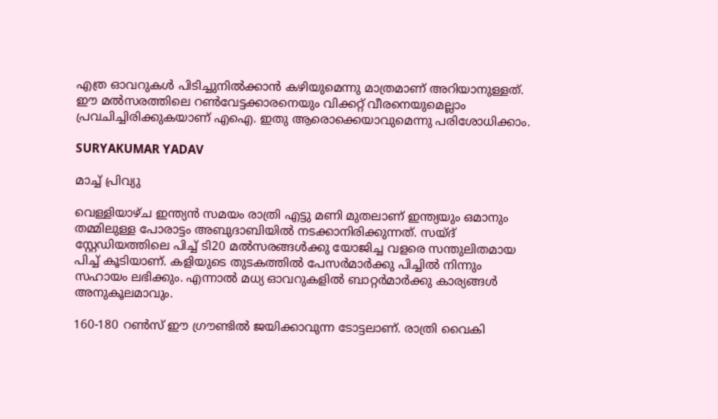എത്ര ഓവറുകള്‍ പിടിച്ചുനില്‍ക്കാന്‍ കഴിയുമെന്നു മാത്രമാണ് അറിയാനുള്ളത്. ഈ മല്‍സരത്തിലെ റണ്‍വേട്ടക്കാരനെയും വിക്കറ്റ് വീരനെയുമെല്ലാം പ്രവചിച്ചിരിക്കുകയാണ് എഐ. ഇതു ആരൊക്കെയാവുമെന്നു പരിശോധിക്കാം.

SURYAKUMAR YADAV

മാച്ച് പ്രിവ്യു

വെള്ളിയാഴ്ച ഇന്ത്യന്‍ സമയം രാത്രി എട്ടു മണി മുതലാണ് ഇന്ത്യയും ഒമാനും തമ്മിലുള്ള പോരാട്ടം അബുദാബിയില്‍ നടക്കാനിരിക്കുന്നത്. സയ്ദ് സ്റ്റേഡിയത്തിലെ പിച്ച് ടി20 മല്‍സരങ്ങള്‍ക്കു യോജിച്ച വളരെ സന്തുലിതമായ പിച്ച് കൂടിയാണ്. കളിയുടെ തുടകത്തില്‍ പേസര്‍മാര്‍ക്കു പിച്ചില്‍ നിന്നും സഹായം ലഭിക്കും. എന്നാല്‍ മധ്യ ഓവറുകളില്‍ ബാറ്റര്‍മാര്‍ക്കു കാര്യങ്ങള്‍ അനുകൂലമാവും.

160-180 റണ്‍സ് ഈ ഗ്രൗണ്ടില്‍ ജയിക്കാവുന്ന ടോട്ടലാണ്. രാത്രി വൈകി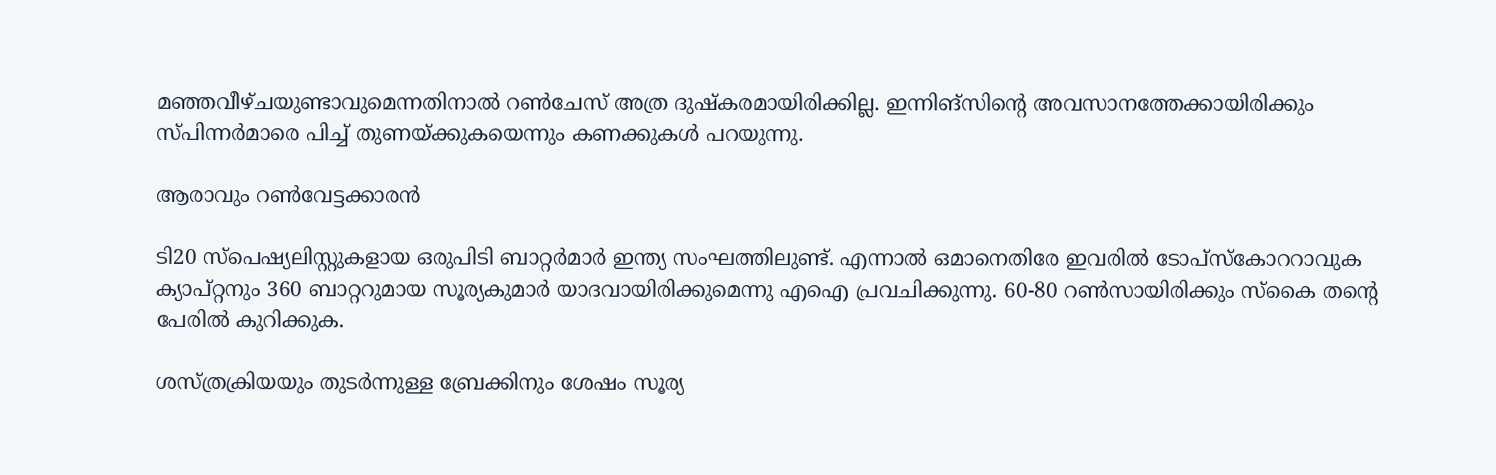മഞ്ഞവീഴ്ചയുണ്ടാവുമെന്നതിനാല്‍ റണ്‍ചേസ് അത്ര ദുഷ്‌കരമായിരിക്കില്ല. ഇന്നിങ്‌സിന്റെ അവസാനത്തേക്കായിരിക്കും സ്പിന്നര്‍മാരെ പിച്ച് തുണയ്ക്കുകയെന്നും കണക്കുകള്‍ പറയുന്നു.

ആരാവും റണ്‍വേട്ടക്കാരന്‍

ടി20 സ്‌പെഷ്യലിസ്റ്റുകളായ ഒരുപിടി ബാറ്റര്‍മാര്‍ ഇന്ത്യ സംഘത്തിലുണ്ട്. എന്നാല്‍ ഒമാനെതിരേ ഇവരില്‍ ടോപ്‌സ്‌കോററാവുക ക്യാപ്റ്റനും 360 ബാറ്ററുമായ സൂര്യകുമാര്‍ യാദവായിരിക്കുമെന്നു എഐ പ്രവചിക്കുന്നു. 60-80 റണ്‍സായിരിക്കും സ്‌കൈ തന്റെ പേരില്‍ കുറിക്കുക.

ശസ്ത്രക്രിയയും തുടര്‍ന്നുള്ള ബ്രേക്കിനും ശേഷം സൂര്യ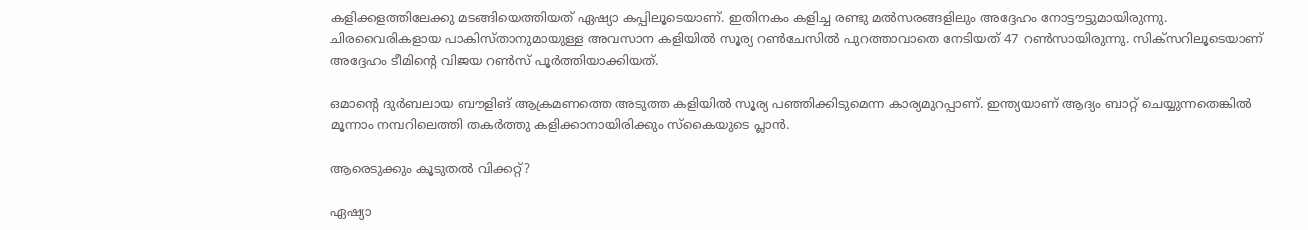കളിക്കളത്തിലേക്കു മടങ്ങിയെത്തിയത് ഏഷ്യാ കപ്പിലൂടെയാണ്. ഇതിനകം കളിച്ച രണ്ടു മല്‍സരങ്ങളിലും അദ്ദേഹം നോട്ടൗട്ടുമായിരുന്നു. ചിരവൈരികളായ പാകിസ്താനുമായുള്ള അവസാന കളിയില്‍ സൂര്യ റണ്‍ചേസില്‍ പുറത്താവാതെ നേടിയത് 47 റണ്‍സായിരുന്നു. സിക്‌സറിലൂടെയാണ് അദ്ദേഹം ടീമിന്റെ വിജയ റണ്‍സ് പൂര്‍ത്തിയാക്കിയത്.

ഒമാന്റെ ദുര്‍ബലായ ബൗളിങ് ആക്രമണത്തെ അടുത്ത കളിയില്‍ സൂര്യ പഞ്ഞിക്കിടുമെന്ന കാര്യമുറപ്പാണ്. ഇന്ത്യയാണ് ആദ്യം ബാറ്റ് ചെയ്യുന്നതെങ്കില്‍ മൂന്നാം നമ്പറിലെത്തി തകര്‍ത്തു കളിക്കാനായിരിക്കും സ്‌കൈയുടെ പ്ലാന്‍.

ആരെടുക്കും കൂടുതല്‍ വിക്കറ്റ്?

ഏഷ്യാ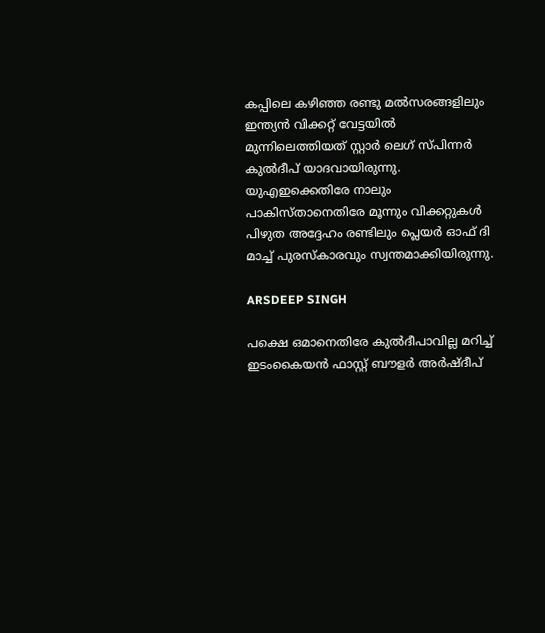കപ്പിലെ കഴിഞ്ഞ രണ്ടു മല്‍സരങ്ങളിലും ഇന്ത്യന്‍ വിക്കറ്റ് വേട്ടയില്‍ മുന്നിലെത്തിയത് സ്റ്റാര്‍ ലെഗ് സ്പിന്നര്‍ കുല്‍ദീപ് യാദവായിരുന്നു. യുഎഇക്കെതിരേ നാലും പാകിസ്താനെതിരേ മൂന്നും വിക്കറ്റുകള്‍ പിഴുത അദ്ദേഹം രണ്ടിലും പ്ലെയര്‍ ഓഫ് ദി മാച്ച് പുരസ്‌കാരവും സ്വന്തമാക്കിയിരുന്നു.

ARSDEEP SINGH

പക്ഷെ ഒമാനെതിരേ കുല്‍ദീപാവില്ല മറിച്ച് ഇടംകൈയന്‍ ഫാസ്റ്റ് ബൗളര്‍ അര്‍ഷ്ദീപ്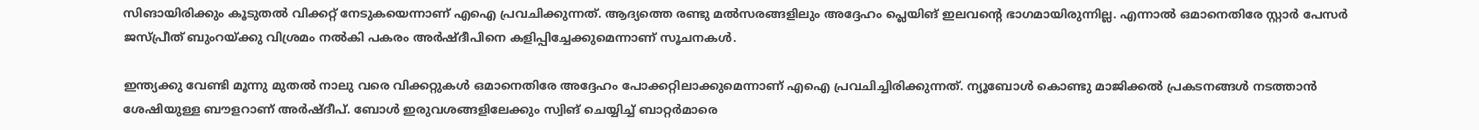സിങായിരിക്കും കൂടുതല്‍ വിക്കറ്റ് നേടുകയെന്നാണ് എഐ പ്രവചിക്കുന്നത്. ആദ്യത്തെ രണ്ടു മല്‍സരങ്ങളിലും അദ്ദേഹം പ്ലെയിങ് ഇലവന്റെ ഭാഗമായിരുന്നില്ല. എന്നാല്‍ ഒമാനെതിരേ സ്റ്റാര്‍ പേസര്‍ ജസ്പ്രീത് ബുംറയ്ക്കു വിശ്രമം നല്‍കി പകരം അര്‍ഷ്ദീപിനെ കളിപ്പിച്ചേക്കുമെന്നാണ് സൂചനകള്‍.

ഇന്ത്യക്കു വേണ്ടി മൂന്നു മുതല്‍ നാലു വരെ വിക്കറ്റുകള്‍ ഒമാനെതിരേ അദ്ദേഹം പോക്കറ്റിലാക്കുമെന്നാണ് എഐ പ്രവചിച്ചിരിക്കുന്നത്. ന്യൂബോള്‍ കൊണ്ടു മാജിക്കല്‍ പ്രകടനങ്ങള്‍ നടത്താന്‍ ശേഷിയുള്ള ബൗളറാണ് അര്‍ഷ്ദീപ്. ബോള്‍ ഇരുവശങ്ങളിലേക്കും സ്വിങ് ചെയ്യിച്ച് ബാറ്റര്‍മാരെ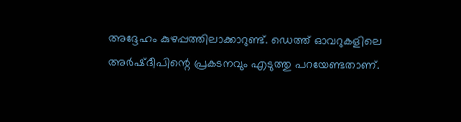അദ്ദേഹം കുഴപ്പത്തിലാക്കാറുണ്ട്. ഡെത്ത് ഓവറുകളിലെ അര്‍ഷ്ദീപിന്റെ പ്രകടനവും എടുത്തു പറയേണ്ടതാണ്.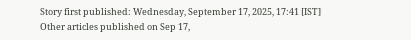Story first published: Wednesday, September 17, 2025, 17:41 [IST]
Other articles published on Sep 17,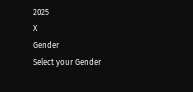2025
X
Gender
Select your Gender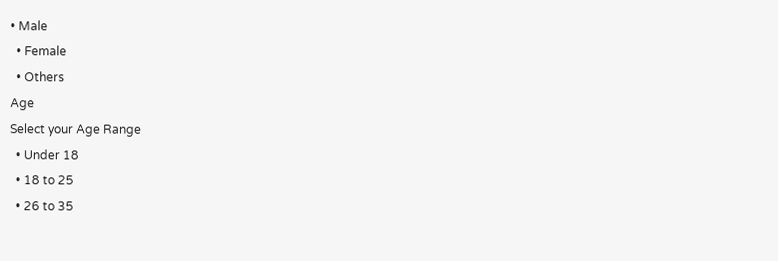• Male
  • Female
  • Others
Age
Select your Age Range
  • Under 18
  • 18 to 25
  • 26 to 35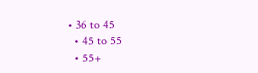• 36 to 45
  • 45 to 55
  • 55+